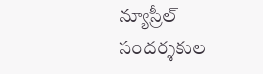న్యూస్రీల్
సందర్శకుల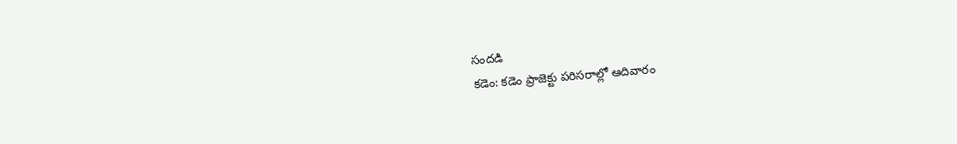సందడి
కడెం: కడెం ప్రాజెక్టు పరిసరాల్లో ఆదివారం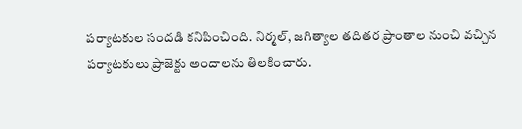పర్యాటకుల సందడి కనిపించింది. నిర్మల్, జగిత్యాల తదితర ప్రాంతాల నుంచి వచ్చిన పర్యాటకులు ప్రాజెక్టు అందాలను తిలకించారు.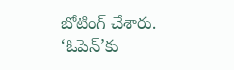బోటింగ్ చేశారు.
‘ఓపెన్’కు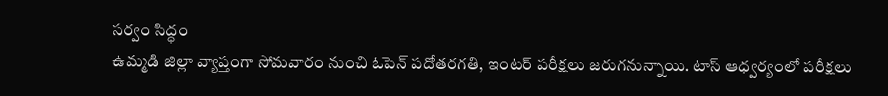సర్వం సిద్ధం
ఉమ్మడి జిల్లా వ్యాప్తంగా సోమవారం నుంచి ఓపెన్ పదోతరగతి, ఇంటర్ పరీక్షలు జరుగనున్నాయి. టాస్ ఆధ్వర్యంలో పరీక్షలు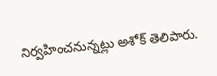నిర్వహించనున్నట్లు అశోక్ తెలిపారు.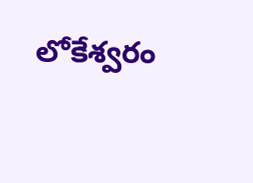లోకేశ్వరం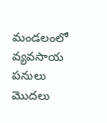మండలంలో వ్యవసాయ పనులు మొదలు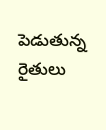పెడుతున్న రైతులు